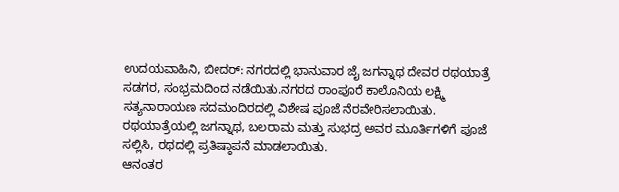ಉದಯವಾಹಿನಿ, ಬೀದರ್: ನಗರದಲ್ಲಿ ಭಾನುವಾರ ಜೈ ಜಗನ್ನಾಥ ದೇವರ ರಥಯಾತ್ರೆ ಸಡಗರ, ಸಂಭ್ರಮದಿಂದ ನಡೆಯಿತು.ನಗರದ ರಾಂಪೂರೆ ಕಾಲೊನಿಯ ಲಕ್ಷ್ಮಿ ಸತ್ಯನಾರಾಯಣ ಸದಮಂದಿರದಲ್ಲಿ ವಿಶೇಷ ಪೂಜೆ ನೆರವೇರಿಸಲಾಯಿತು. ರಥಯಾತ್ರೆಯಲ್ಲಿ ಜಗನ್ನಾಥ, ಬಲರಾಮ ಮತ್ತು ಸುಭದ್ರ ಅವರ ಮೂರ್ತಿಗಳಿಗೆ ಪೂಜೆ ಸಲ್ಲಿಸಿ, ರಥದಲ್ಲಿ ಪ್ರತಿಷ್ಠಾಪನೆ ಮಾಡಲಾಯಿತು.
ಆನಂತರ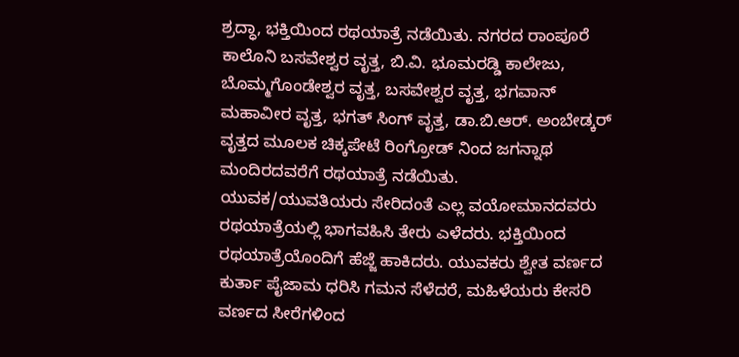ಶ್ರದ್ಧಾ, ಭಕ್ತಿಯಿಂದ ರಥಯಾತ್ರೆ ನಡೆಯಿತು. ನಗರದ ರಾಂಪೂರೆ ಕಾಲೊನಿ ಬಸವೇಶ್ವರ ವೃತ್ತ, ಬಿ.ವಿ. ಭೂಮರಡ್ಡಿ ಕಾಲೇಜು, ಬೊಮ್ಮಗೊಂಡೇಶ್ವರ ವೃತ್ತ, ಬಸವೇಶ್ವರ ವೃತ್ತ, ಭಗವಾನ್ ಮಹಾವೀರ ವೃತ್ತ, ಭಗತ್ ಸಿಂಗ್ ವೃತ್ತ, ಡಾ.ಬಿ.ಆರ್. ಅಂಬೇಡ್ಕರ್ ವೃತ್ತದ ಮೂಲಕ ಚಿಕ್ಕಪೇಟೆ ರಿಂಗ್ರೋಡ್ ನಿಂದ ಜಗನ್ನಾಥ ಮಂದಿರದವರೆಗೆ ರಥಯಾತ್ರೆ ನಡೆಯಿತು.
ಯುವಕ/ಯುವತಿಯರು ಸೇರಿದಂತೆ ಎಲ್ಲ ವಯೋಮಾನದವರು ರಥಯಾತ್ರೆಯಲ್ಲಿ ಭಾಗವಹಿಸಿ ತೇರು ಎಳೆದರು. ಭಕ್ತಿಯಿಂದ ರಥಯಾತ್ರೆಯೊಂದಿಗೆ ಹೆಜ್ಜೆ ಹಾಕಿದರು. ಯುವಕರು ಶ್ವೇತ ವರ್ಣದ ಕುರ್ತಾ ಪೈಜಾಮ ಧರಿಸಿ ಗಮನ ಸೆಳೆದರೆ, ಮಹಿಳೆಯರು ಕೇಸರಿ ವರ್ಣದ ಸೀರೆಗಳಿಂದ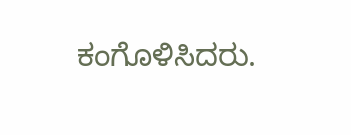ಕಂಗೊಳಿಸಿದರು.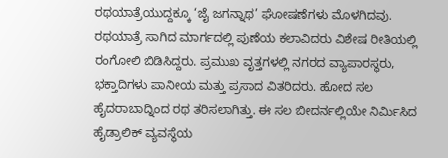ರಥಯಾತ್ರೆಯುದ್ದಕ್ಕೂ ‘ಜೈ ಜಗನ್ನಾಥ’ ಘೋಷಣೆಗಳು ಮೊಳಗಿದವು.
ರಥಯಾತ್ರೆ ಸಾಗಿದ ಮಾರ್ಗದಲ್ಲಿ ಪುಣೆಯ ಕಲಾವಿದರು ವಿಶೇಷ ರೀತಿಯಲ್ಲಿ ರಂಗೋಲಿ ಬಿಡಿಸಿದ್ದರು. ಪ್ರಮುಖ ವೃತ್ತಗಳಲ್ಲಿ ನಗರದ ವ್ಯಾಪಾರಸ್ಥರು, ಭಕ್ತಾದಿಗಳು ಪಾನೀಯ ಮತ್ತು ಪ್ರಸಾದ ವಿತರಿದರು. ಹೋದ ಸಲ ಹೈದರಾಬಾದ್ನಿಂದ ರಥ ತರಿಸಲಾಗಿತ್ತು. ಈ ಸಲ ಬೀದರ್ನಲ್ಲಿಯೇ ನಿರ್ಮಿಸಿದ ಹೈಡ್ರಾಲಿಕ್ ವ್ಯವಸ್ಥೆಯ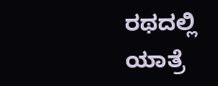ರಥದಲ್ಲಿ ಯಾತ್ರೆ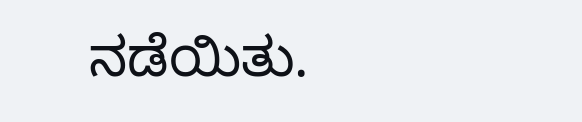ನಡೆಯಿತು.